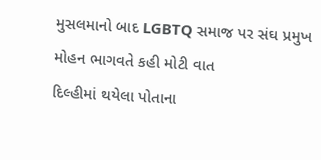મુસલમાનો બાદ LGBTQ સમાજ પર સંઘ પ્રમુખ મોહન ભાગવતે કહી મોટી વાત
દિલ્હીમાં થયેલા પોતાના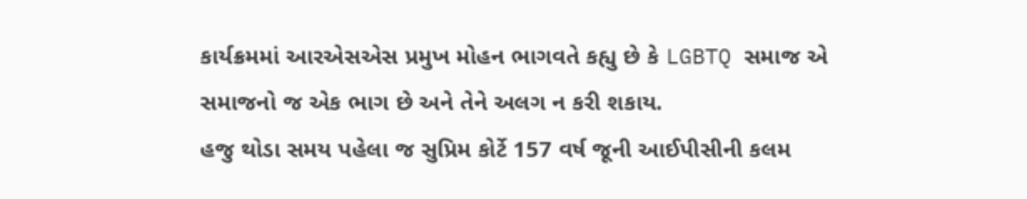કાર્યક્રમમાં આરએસએસ પ્રમુખ મોહન ભાગવતે કહ્યુ છે કે LGBTQ સમાજ એ સમાજનો જ એક ભાગ છે અને તેને અલગ ન કરી શકાય.
હજુ થોડા સમય પહેલા જ સુપ્રિમ કોર્ટે 157 વર્ષ જૂની આઈપીસીની કલમ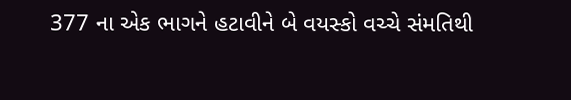377 ના એક ભાગને હટાવીને બે વયસ્કો વચ્ચે સંમતિથી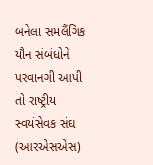બનેલા સમલૈંગિક યૌન સંબંધોને પરવાનગી આપી તો રાષ્ટ્રીય સ્વયંસેવક સંઘ (આરએસએસ)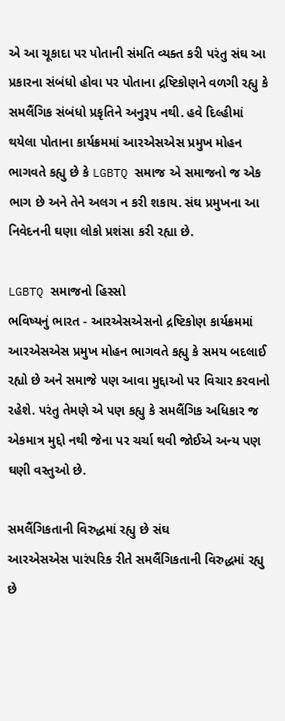એ આ ચૂકાદા પર પોતાની સંમતિ વ્યક્ત કરી પરંતુ સંઘ આ પ્રકારના સંબંધો હોવા પર પોતાના દ્રષ્ટિકોણને વળગી રહ્યુ કે સમલૈંગિક સંબંધો પ્રકૃતિને અનુરૂપ નથી. હવે દિલ્હીમાં થયેલા પોતાના કાર્યક્રમમાં આરએસએસ પ્રમુખ મોહન ભાગવતે કહ્યુ છે કે LGBTQ સમાજ એ સમાજનો જ એક ભાગ છે અને તેને અલગ ન કરી શકાય. સંઘ પ્રમુખના આ નિવેદનની ઘણા લોકો પ્રશંસા કરી રહ્યા છે.

LGBTQ સમાજનો હિસ્સો
ભવિષ્યનું ભારત - આરએસએસનો દ્રષ્ટિકોણ કાર્યક્રમમાં આરએસએસ પ્રમુખ મોહન ભાગવતે કહ્યુ કે સમય બદલાઈ રહ્યો છે અને સમાજે પણ આવા મુદ્દાઓ પર વિચાર કરવાનો રહેશે. પરંતુ તેમણે એ પણ કહ્યુ કે સમલૈંગિક અધિકાર જ એકમાત્ર મુદ્દો નથી જેના પર ચર્ચા થવી જોઈએ અન્ય પણ ઘણી વસ્તુઓ છે.

સમલૈંગિકતાની વિરુદ્ધમાં રહ્યુ છે સંઘ
આરએસએસ પારંપરિક રીતે સમલૈંગિકતાની વિરુદ્ધમાં રહ્યુ છે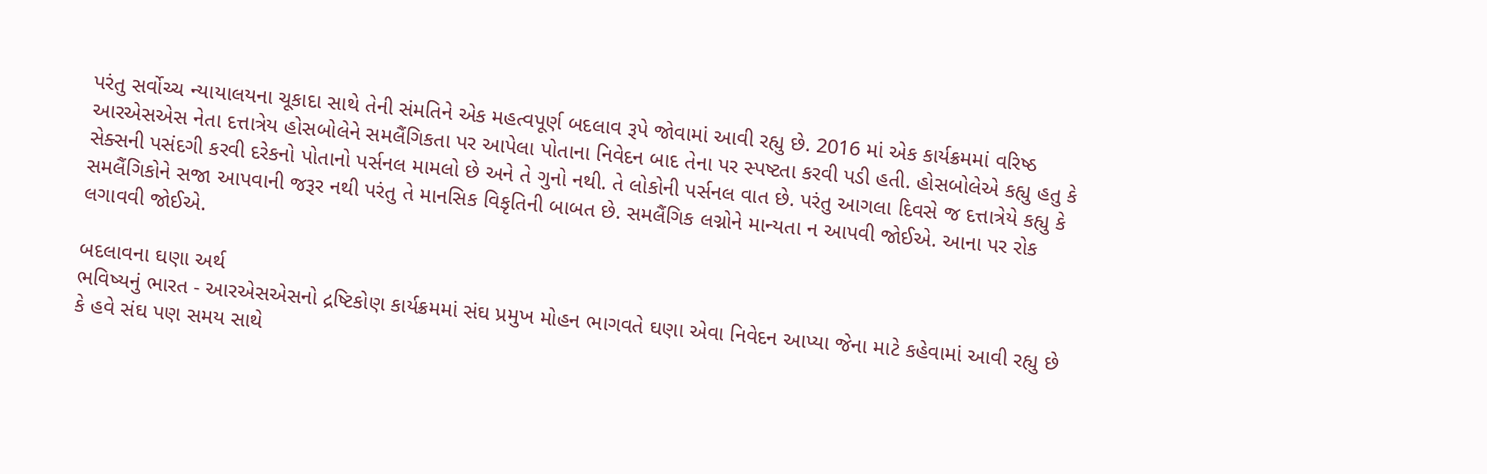પરંતુ સર્વોચ્ચ ન્યાયાલયના ચૂકાદા સાથે તેની સંમતિને એક મહત્વપૂર્ણ બદલાવ રૂપે જોવામાં આવી રહ્યુ છે. 2016 માં એક કાર્યક્રમમાં વરિષ્ઠ આરએસએસ નેતા દત્તાત્રેય હોસબોલેને સમલૈંગિકતા પર આપેલા પોતાના નિવેદન બાદ તેના પર સ્પષ્ટતા કરવી પડી હતી. હોસબોલેએ કહ્યુ હતુ કે સેક્સની પસંદગી કરવી દરેકનો પોતાનો પર્સનલ મામલો છે અને તે ગુનો નથી. તે લોકોની પર્સનલ વાત છે. પરંતુ આગલા દિવસે જ દત્તાત્રેયે કહ્યુ કે સમલૈંગિકોને સજા આપવાની જરૂર નથી પરંતુ તે માનસિક વિકૃતિની બાબત છે. સમલૈંગિક લગ્નોને માન્યતા ન આપવી જોઈએ. આના પર રોક લગાવવી જોઈએ.

બદલાવના ઘણા અર્થ
ભવિષ્યનું ભારત - આરએસએસનો દ્રષ્ટિકોણ કાર્યક્રમમાં સંઘ પ્રમુખ મોહન ભાગવતે ઘણા એવા નિવેદન આપ્યા જેના માટે કહેવામાં આવી રહ્યુ છે કે હવે સંઘ પણ સમય સાથે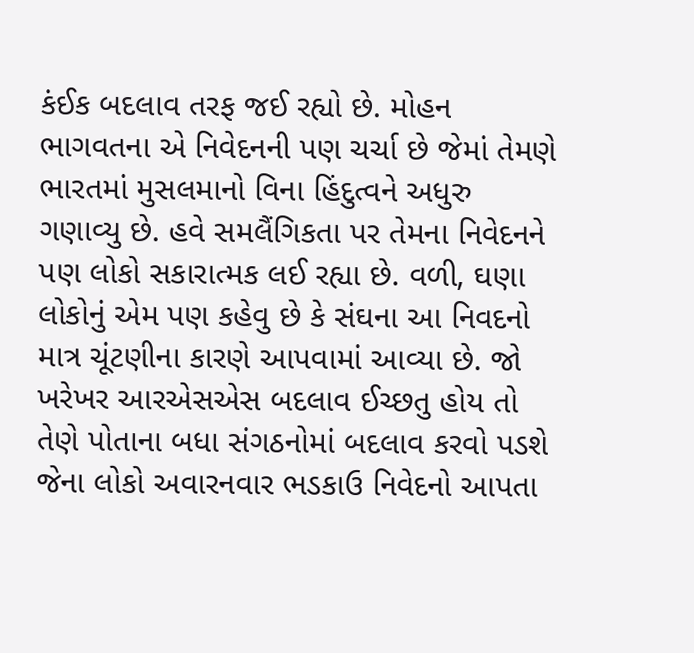કંઈક બદલાવ તરફ જઈ રહ્યો છે. મોહન ભાગવતના એ નિવેદનની પણ ચર્ચા છે જેમાં તેમણે ભારતમાં મુસલમાનો વિના હિંદુત્વને અધુરુ ગણાવ્યુ છે. હવે સમલૈંગિકતા પર તેમના નિવેદનને પણ લોકો સકારાત્મક લઈ રહ્યા છે. વળી, ઘણા લોકોનું એમ પણ કહેવુ છે કે સંઘના આ નિવદનો માત્ર ચૂંટણીના કારણે આપવામાં આવ્યા છે. જો ખરેખર આરએસએસ બદલાવ ઈચ્છતુ હોય તો તેણે પોતાના બધા સંગઠનોમાં બદલાવ કરવો પડશે જેના લોકો અવારનવાર ભડકાઉ નિવેદનો આપતા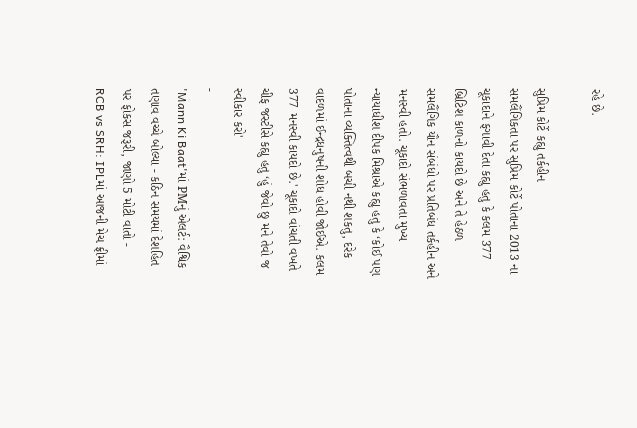રહે છે.

સુપ્રિમ કોર્ટે કહ્યુ તર્કહીન
સમલૈંગિકતા પર સુપ્રિમ કોર્ટે પોતાના 2013 ના ચૂકાદાને ફગાવી દેતા કહ્યુ હતુ કે કલમ 377 બ્રિટિશ કાળનો કાયદો છે અને તે હેઠળ સમલૈંગિક યૌન સંબંધો પર પ્રતિબંધ તર્કહીન અને મનસ્વી હતો. ચૂકાદો સંભળાવતા મુખ્ય ન્યાયાધીશ દીપક મિશ્રાએ કહ્યુ હતુ કે ‘કોઈ પણ પોતાના વ્યક્તિત્વથી બચી નથી શકતુ, દરેક વાદળમાં ઈન્દ્રધનુષની શોધ હોવી જોઈએ. કલમ 377 મનસ્વી કાયદો છે.' ચૂકાદો વાંચતી વખતે ચીફ જસ્ટીસે કહ્યુ હતુ ‘હું જેવો છુ મને તેવો જ સ્વીકાર કરો'
-
'Mann Ki Baat'માં PMનું એલર્ટ: વૈશ્વિક તણાવ વચ્ચે બોલ્યા - કઠિન સમયમાં દેશહિત પર ફોકસ જરૂરી, જાણો 5 મોટી વાતો -
RCB vs SRH: IPLમાં આજની મેચ ફ્રીમાં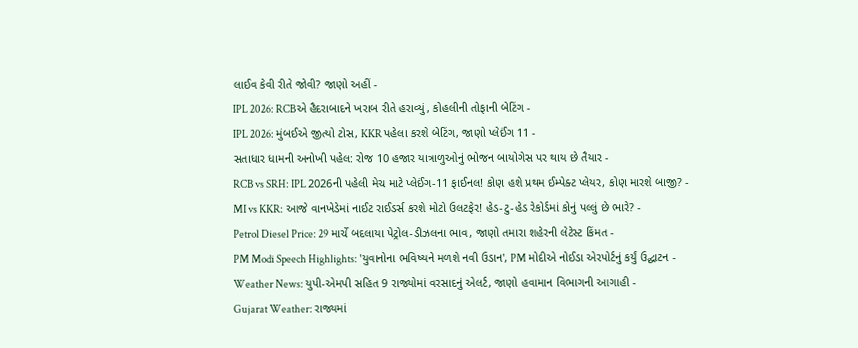લાઈવ કેવી રીતે જોવી? જાણો અહીં -
IPL 2026: RCBએ હૈદરાબાદને ખરાબ રીતે હરાવ્યું, કોહલીની તોફાની બેટિંગ -
IPL 2026: મુંબઈએ જીત્યો ટોસ, KKR પહેલા કરશે બેટિંગ, જાણો પ્લેઈંગ 11 -
સતાધાર ધામની અનોખી પહેલ: રોજ 10 હજાર યાત્રાળુઓનું ભોજન બાયોગેસ પર થાય છે તૈયાર -
RCB vs SRH: IPL 2026ની પહેલી મેચ માટે પ્લેઈંગ-11 ફાઈનલ! કોણ હશે પ્રથમ ઈમ્પેક્ટ પ્લેયર, કોણ મારશે બાજી? -
MI vs KKR: આજે વાનખેડેમાં નાઈટ રાઈડર્સ કરશે મોટો ઉલટફેર! હેડ-ટુ-હેડ રેકોર્ડમાં કોનું પલ્લું છે ભારે? -
Petrol Diesel Price: 29 માર્ચે બદલાયા પેટ્રોલ-ડીઝલના ભાવ, જાણો તમારા શહેરની લેટેસ્ટ કિંમત -
PM Modi Speech Highlights: 'યુવાનોના ભવિષ્યને મળશે નવી ઉડાન', PM મોદીએ નોઈડા એરપોર્ટનું કર્યું ઉદ્ઘાટન -
Weather News: યુપી-એમપી સહિત 9 રાજ્યોમાં વરસાદનું એલર્ટ, જાણો હવામાન વિભાગની આગાહી -
Gujarat Weather: રાજ્યમાં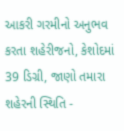આકરી ગરમીનો અનુભવ કરતા શહેરીજનો, કેશોદમાં 39 ડિગ્રી, જાણો તમારા શહેરની સ્થિતિ -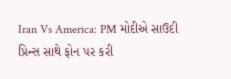Iran Vs America: PM મોદીએ સાઉદી પ્રિન્સ સાથે ફોન પર કરી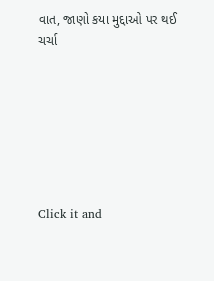વાત, જાણો કયા મુદ્દાઓ પર થઈ ચર્ચા







Click it and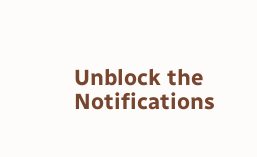Unblock the Notifications